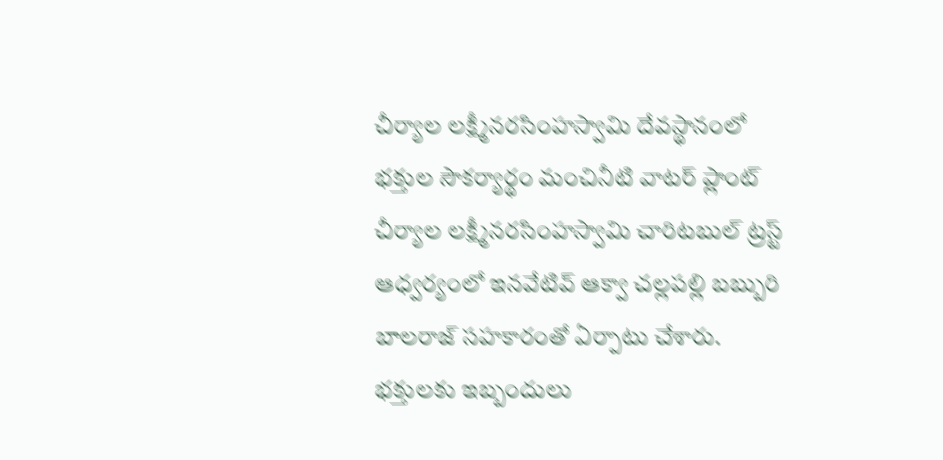చీర్యాల లక్ష్మీనరసింహస్వామి దేవస్థానంలో భక్తుల సౌకర్యార్థం మంచినీటి వాటర్ ప్లాంట్ చీర్యాల లక్ష్మీనరసింహస్వామి చారిటబుల్ ట్రస్ట్ ఆధ్వర్యంలో ఇనవేటివ్ ఆక్వా చల్లపల్లి బబ్బురి బాలరాజ్ సహకారంతో ఏర్పాటు చేశారు. భక్తులకు ఇబ్బందులు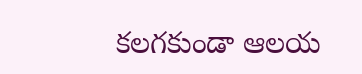కలగకుండా ఆలయ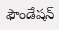ఫౌండేషన్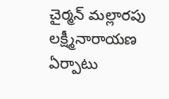చైర్మన్ మల్లారపు లక్ష్మీనారాయణ ఏర్పాటు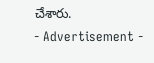చేశారు.
- Advertisement -